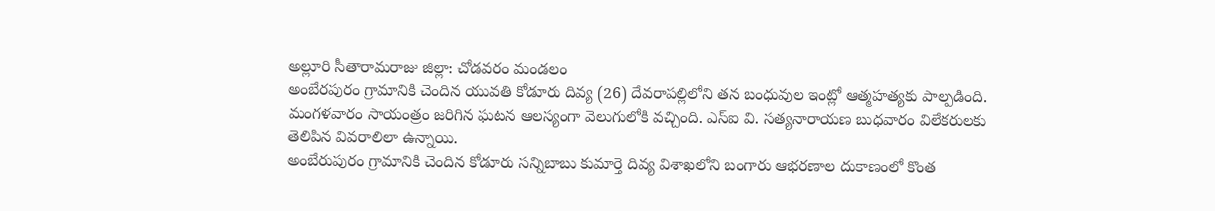అల్లూరి సీతారామరాజు జిల్లా: చోడవరం మండలం
అంబేరపురం గ్రామానికి చెందిన యువతి కోడూరు దివ్య (26) దేవరాపల్లిలోని తన బంధువుల ఇంట్లో ఆత్మహత్యకు పాల్పడింది. మంగళవారం సాయంత్రం జరిగిన ఘటన ఆలస్యంగా వెలుగులోకి వచ్చింది. ఎస్ఐ వి. సత్యనారాయణ బుధవారం విలేకరులకు తెలిపిన వివరాలిలా ఉన్నాయి.
అంబేరుపురం గ్రామానికి చెందిన కోడూరు సన్నిబాబు కుమార్తె దివ్య విశాఖలోని బంగారు ఆభరణాల దుకాణంలో కొంత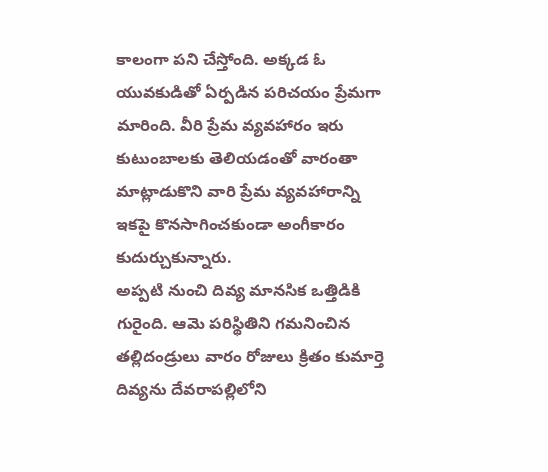కాలంగా పని చేస్తోంది. అక్కడ ఓ యువకుడితో ఏర్పడిన పరిచయం ప్రేమగా మారింది. వీరి ప్రేమ వ్యవహారం ఇరు కుటుంబాలకు తెలియడంతో వారంతా మాట్లాడుకొని వారి ప్రేమ వ్యవహారాన్ని ఇకపై కొనసాగించకుండా అంగీకారం కుదుర్చుకున్నారు.
అప్పటి నుంచి దివ్య మానసిక ఒత్తిడికి గురైంది. ఆమె పరిస్థితిని గమనించిన తల్లిదండ్రులు వారం రోజులు క్రితం కుమార్తె దివ్యను దేవరాపల్లిలోని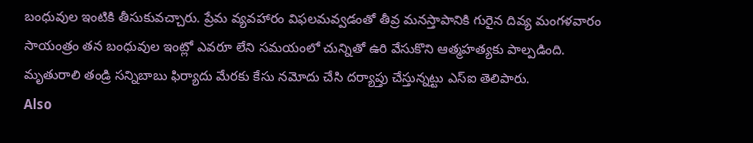బంధువుల ఇంటికి తీసుకువచ్చారు. ప్రేమ వ్యవహారం విఫలమవ్వడంతో తీవ్ర మనస్తాపానికి గురైన దివ్య మంగళవారం సాయంత్రం తన బంధువుల ఇంట్లో ఎవరూ లేని సమయంలో చున్నితో ఉరి వేసుకొని ఆత్మహత్యకు పాల్పడింది. మృతురాలి తండ్రి సన్నిబాబు ఫిర్యాదు మేరకు కేసు నమోదు చేసి దర్యాప్తు చేస్తున్నట్టు ఎస్ఐ తెలిపారు.
Also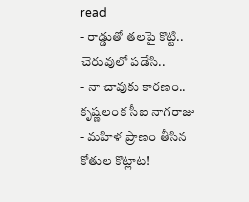read
- రాడ్డుతో తలపై కొట్టి.. చెరువులో పడేసి..
- నా చావుకు కారణం.. కృష్ణలంక సీఐ నాగరాజు
- మహిళ ప్రాణం తీసిన కోతుల కొట్లాట!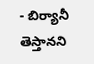- బిర్యానీ తెస్తానని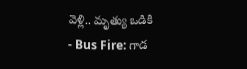వెళ్లి.. మృత్యు ఒడికి
- Bus Fire: గాడ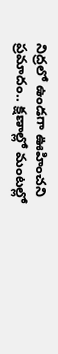నిద్రలో ఉండగా ఊహించని ప్రమాదం.. క్షణాల్లో మంటల్లో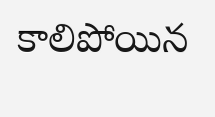కాలిపోయిన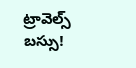ట్రావెల్స్ బస్సు!